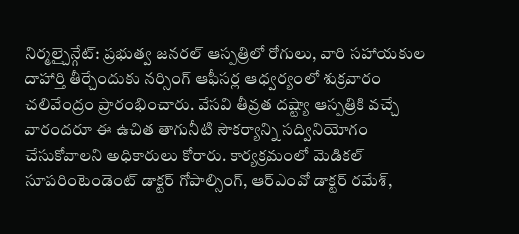నిర్మల్చైన్గేట్: ప్రభుత్వ జనరల్ ఆస్పత్రిలో రోగులు, వారి సహాయకుల దాహార్తి తీర్చేందుకు నర్సింగ్ ఆఫీసర్ల ఆధ్వర్యంలో శుక్రవారం చలివేంద్రం ప్రారంభించారు. వేసవి తీవ్రత దష్ట్యా ఆస్పత్రికి వచ్చే వారందరూ ఈ ఉచిత తాగునీటి సౌకర్యాన్ని సద్వినియోగం చేసుకోవాలని అధికారులు కోరారు. కార్యక్రమంలో మెడికల్ సూపరింటెండెంట్ డాక్టర్ గోపాల్సింగ్, ఆర్ఎంవో డాక్టర్ రమేశ్,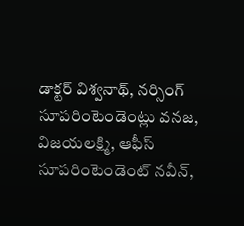డాక్టర్ విశ్వనాథ్, నర్సింగ్ సూపరింటెండెంట్లు వనజ, విజయలక్ష్మి, ఆఫీస్ సూపరింటెండెంట్ నవీన్,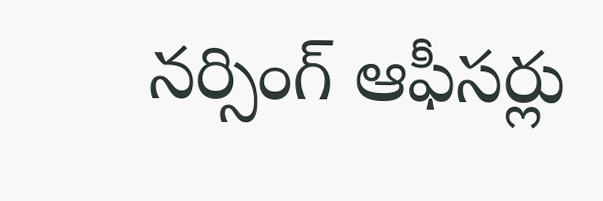నర్సింగ్ ఆఫీసర్లు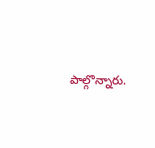పాల్గొన్నారు.